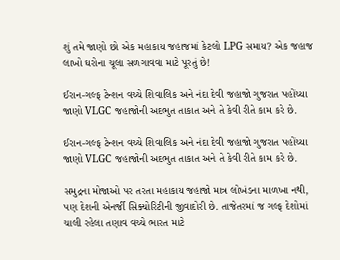શું તમે જાણો છો એક મહાકાય જહાજમાં કેટલો LPG સમાય? એક જહાજ લાખો ઘરોના ચૂલા સળગાવવા માટે પૂરતું છે!

ઈરાન-ગલ્ફ ટેન્શન વચ્ચે શિવાલિક અને નંદા દેવી જહાજો ગુજરાત પહોંચ્યા જાણો VLGC જહાજોની અદભુત તાકાત અને તે કેવી રીતે કામ કરે છે.

ઈરાન-ગલ્ફ ટેન્શન વચ્ચે શિવાલિક અને નંદા દેવી જહાજો ગુજરાત પહોંચ્યા જાણો VLGC જહાજોની અદભુત તાકાત અને તે કેવી રીતે કામ કરે છે.

સમુદ્રના મોજાઓ પર તરતા મહાકાય જહાજો માત્ર લોખંડના માળખા નથી, પણ દેશની એનર્જી સિક્યોરિટીની જીવાદોરી છે. તાજેતરમાં જ ગલ્ફ દેશોમાં ચાલી રહેલા તણાવ વચ્ચે ભારત માટે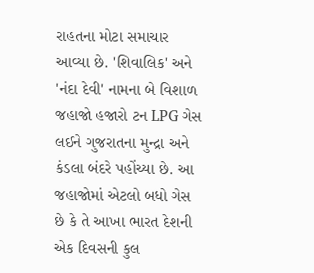રાહતના મોટા સમાચાર આવ્યા છે. 'શિવાલિક' અને 'નંદા દેવી' નામના બે વિશાળ જહાજો હજારો ટન LPG ગેસ લઈને ગુજરાતના મુન્દ્રા અને કંડલા બંદરે પહોંચ્યા છે. આ જહાજોમાં એટલો બધો ગેસ છે કે તે આખા ભારત દેશની એક દિવસની કુલ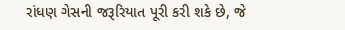રાંધણ ગેસની જરૂરિયાત પૂરી કરી શકે છે, જે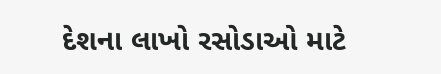દેશના લાખો રસોડાઓ માટે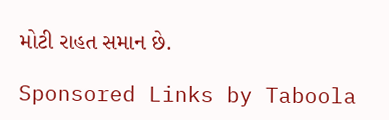મોટી રાહત સમાન છે.

Sponsored Links by Taboola